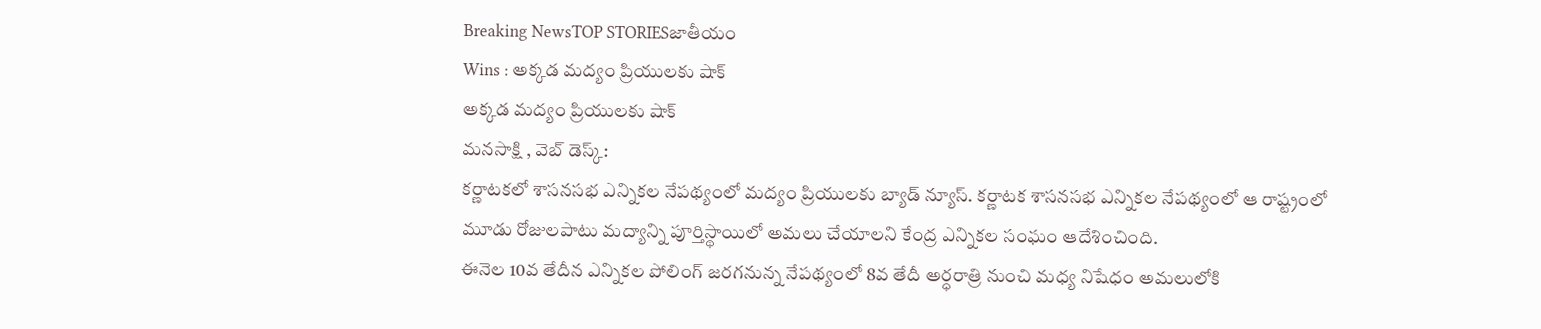Breaking NewsTOP STORIESజాతీయం
Wins : అక్కడ మద్యం ప్రియులకు షాక్
అక్కడ మద్యం ప్రియులకు షాక్
మనసాక్షి , వెబ్ డెస్క్:
కర్ణాటకలో శాసనసభ ఎన్నికల నేపథ్యంలో మద్యం ప్రియులకు బ్యాడ్ న్యూస్. కర్ణాటక శాసనసభ ఎన్నికల నేపథ్యంలో ఆ రాష్ట్రంలో మూడు రోజులపాటు మద్యాన్ని పూర్తిస్థాయిలో అమలు చేయాలని కేంద్ర ఎన్నికల సంఘం ఆదేశించింది.
ఈనెల 10వ తేదీన ఎన్నికల పోలింగ్ జరగనున్న నేపథ్యంలో 8వ తేదీ అర్ధరాత్రి నుంచి మధ్య నిషేధం అమలులోకి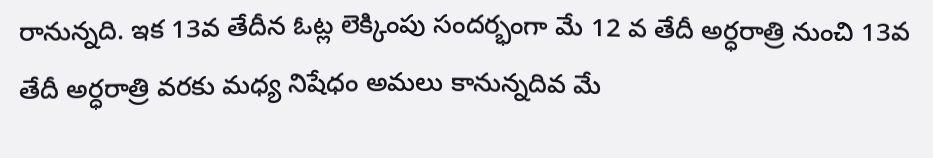రానున్నది. ఇక 13వ తేదీన ఓట్ల లెక్కింపు సందర్భంగా మే 12 వ తేదీ అర్ధరాత్రి నుంచి 13వ తేదీ అర్ధరాత్రి వరకు మధ్య నిషేధం అమలు కానున్నదివ మే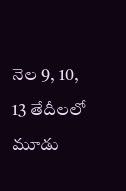నెల 9, 10, 13 తేదీలలో మూడు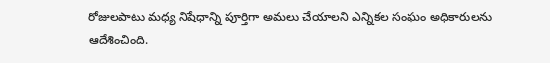రోజులపాటు మధ్య నిషేధాన్ని పూర్తిగా అమలు చేయాలని ఎన్నికల సంఘం అధికారులను ఆదేశించింది.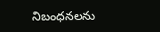నిబంధనలను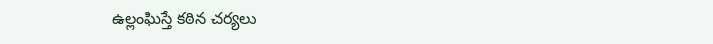ఉల్లంఘిస్తే కఠిన చర్యలు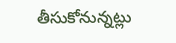తీసుకోనున్నట్లు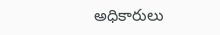అధికారులు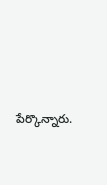పేర్కొన్నారు.